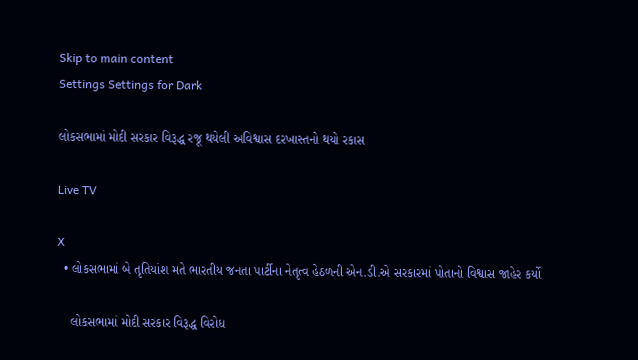Skip to main content
Settings Settings for Dark

લોકસભામાં મોદી સરકાર વિરૂદ્ધ રજૂ થયેલી અવિશ્વાસ દરખાસ્તનો થયો રકાસ

Live TV

X
  • લોકસભામાં બે તૃતિયાંશ મતે ભારતીય જનતા પાર્ટીના નેતૃત્વ હેઠળની એન.ડી.એ સરકારમાં પોતાનો વિશ્વાસ જાહેર કર્યો

    લોકસભામાં મોદી સરકાર વિરૂદ્ધ વિરોધ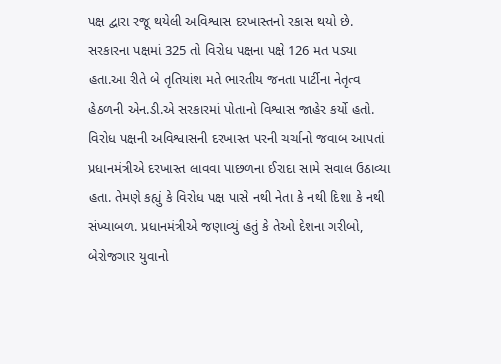પક્ષ દ્વારા રજૂ થયેલી અવિશ્વાસ દરખાસ્તનો રકાસ થયો છે. સરકારના પક્ષમાં 325 તો વિરોધ પક્ષના પક્ષે 126 મત પડ્યા હતા.આ રીતે બે તૃતિયાંશ મતે ભારતીય જનતા પાર્ટીના નેતૃત્વ હેઠળની એન.ડી.એ સરકારમાં પોતાનો વિશ્વાસ જાહેર કર્યો હતો. વિરોધ પક્ષની અવિશ્વાસની દરખાસ્ત પરની ચર્ચાનો જવાબ આપતાં પ્રધાનમંત્રીએ દરખાસ્ત લાવવા પાછળના ઈરાદા સામે સવાલ ઉઠાવ્યા હતા. તેમણે કહ્યું કે વિરોધ પક્ષ પાસે નથી નેતા કે નથી દિશા કે નથી સંખ્યાબળ. પ્રધાનમંત્રીએ જણાવ્યું હતું કે તેઓ દેશના ગરીબો, બેરોજગાર યુવાનો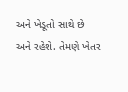અને ખેડૂતો સાથે છે અને રહેશે. તેમણે ખેતર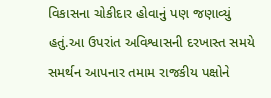વિકાસના ચોકીદાર હોવાનું પણ જણાવ્યું હતું.આ ઉપરાંત અવિશ્વાસની દરખાસ્ત સમયે સમર્થન આપનાર તમામ રાજકીય પક્ષોને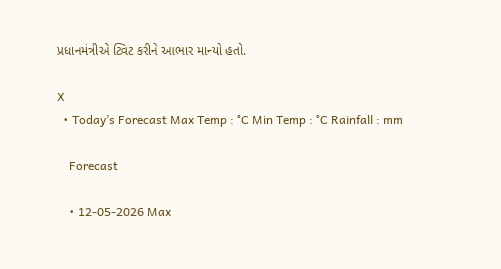પ્રધાનમંત્રીએ ટ્વિટ કરીને આભાર માન્યો હતો.

X
  • Today’s Forecast Max Temp : °C Min Temp : °C Rainfall : mm

    Forecast

    • 12-05-2026 Max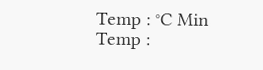Temp : °C Min Temp :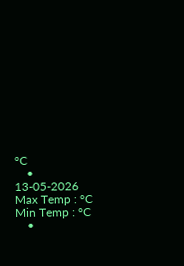°C
    • 13-05-2026 Max Temp : °C Min Temp : °C
    •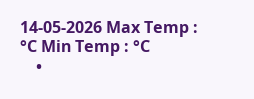14-05-2026 Max Temp : °C Min Temp : °C
    •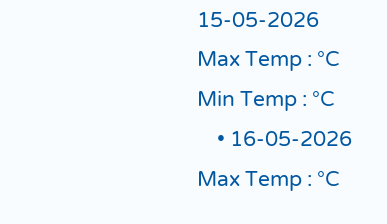15-05-2026 Max Temp : °C Min Temp : °C
    • 16-05-2026 Max Temp : °C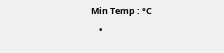Min Temp : °C
    •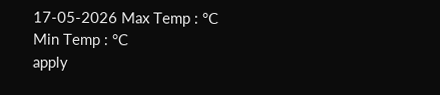17-05-2026 Max Temp : °C Min Temp : °C
apply